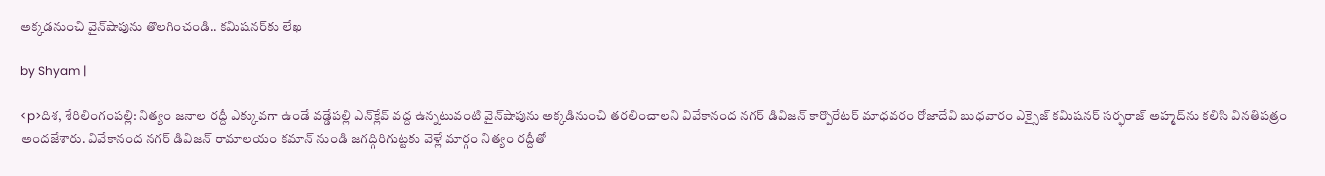అక్కడనుంచి వైన్‌షాపును తొలగించండి.. కమిషనర్‌కు లేఖ

by Shyam |

<p>దిశ, శేరిలింగంపల్లి: నిత్యం జనాల రద్దీ ఎక్కువగా ఉండే వడ్డేపల్లి ఎన్‌క్లేవ్ వద్ద ఉన్నటువంటి వైన్‌షాపును అక్కడినుంచి తరలించాలని వివేకానంద నగర్ డివిజన్ కార్పొరేటర్ మాధవరం రోజాదేవి బుధవారం ఎక్సైజ్ కమిషనర్ సర్ఫరాజ్ అహ్మద్‌ను కలిసి వినతిపత్రం అందజేశారు. వివేకానంద నగర్ డివిజన్ రామాలయం కమాన్ నుండి జగద్గిరిగుట్టకు వెళ్లే మార్గం నిత్యం రద్దీతో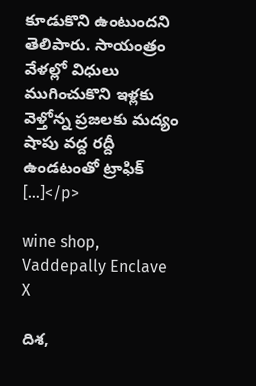కూడుకొని ఉంటుందని తెలిపారు. సాయంత్రం వేళల్లో విధులు ముగించుకొని ఇళ్లకు వెళ్తోన్న ప్రజలకు మద్యం షాపు వద్ద రద్దీ ఉండటంతో ట్రాఫిక్ […]</p>

wine shop, Vaddepally Enclave
X

దిశ,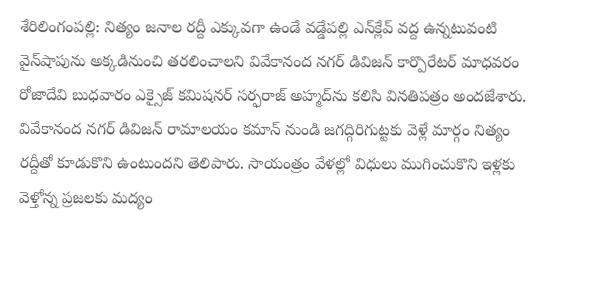శేరిలింగంపల్లి: నిత్యం జనాల రద్దీ ఎక్కువగా ఉండే వడ్డేపల్లి ఎన్‌క్లేవ్ వద్ద ఉన్నటువంటి వైన్‌షాపును అక్కడినుంచి తరలించాలని వివేకానంద నగర్ డివిజన్ కార్పొరేటర్ మాధవరం రోజాదేవి బుధవారం ఎక్సైజ్ కమిషనర్ సర్ఫరాజ్ అహ్మద్‌ను కలిసి వినతిపత్రం అందజేశారు. వివేకానంద నగర్ డివిజన్ రామాలయం కమాన్ నుండి జగద్గిరిగుట్టకు వెళ్లే మార్గం నిత్యం రద్దీతో కూడుకొని ఉంటుందని తెలిపారు. సాయంత్రం వేళల్లో విధులు ముగించుకొని ఇళ్లకు వెళ్తోన్న ప్రజలకు మద్యం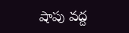షాపు వద్ద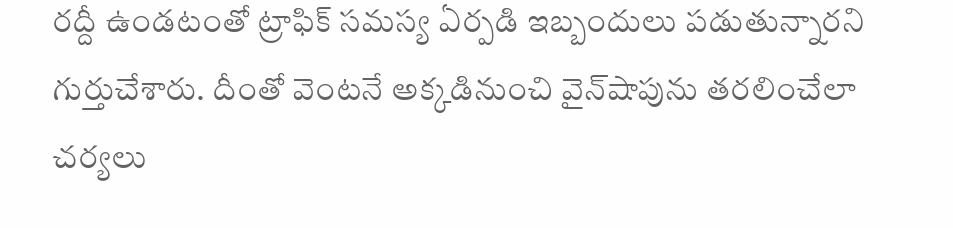రద్దీ ఉండటంతో ట్రాఫిక్ సమస్య ఏర్పడి ఇబ్బందులు పడుతున్నారని గుర్తుచేశారు. దీంతో వెంటనే అక్కడినుంచి వైన్‌షాపును తరలించేలా చర్యలు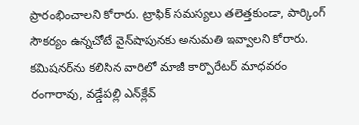ప్రారంభించాలని కోరారు. ట్రాఫిక్ సమస్యలు తలెత్తకుండా, పార్కింగ్ సౌకర్యం ఉన్నచోటే వైన్‌షాపునకు అనుమతి ఇవ్వాలని కోరారు. కమిషనర్‌ను కలిసిన వారిలో మాజీ కార్పొరేటర్ మాధవరం రంగారావు, వడ్డేపల్లి ఎన్‌క్లేవ్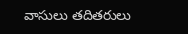వాసులు తదితరులు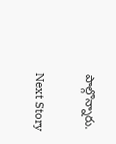పాల్గొన్నారు.

Next Story